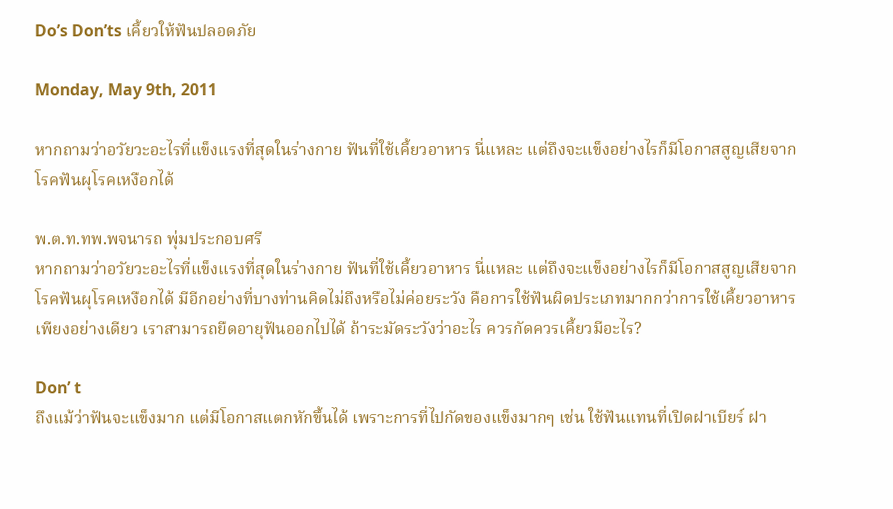Do’s Don’ts เคี้ยวให้ฟันปลอดภัย

Monday, May 9th, 2011

หากถามว่าอวัยวะอะไรที่แข็งแรงที่สุดในร่างกาย ฟันที่ใช้เคี้ยวอาหาร นี่แหละ แต่ถึงจะแข็งอย่างไรก็มีโอกาสสูญเสียจากโรคฟันผุโรคเหงือกได้

พ.ต.ท.ทพ.พจนารถ พุ่มประกอบศรี
หากถามว่าอวัยวะอะไรที่แข็งแรงที่สุดในร่างกาย ฟันที่ใช้เคี้ยวอาหาร นี่แหละ แต่ถึงจะแข็งอย่างไรก็มีโอกาสสูญเสียจากโรคฟันผุโรคเหงือกได้ มีอีกอย่างที่บางท่านคิดไม่ถึงหรือไม่ค่อยระวัง คือการใช้ฟันผิดประเภทมากกว่าการใช้เคี้ยวอาหารเพียงอย่างเดียว เราสามารถยืดอายุฟันออกไปได้ ถ้าระมัดระวังว่าอะไร ควรกัดควรเคี้ยวมีอะไร?

Don’ t
ถึงแม้ว่าฟันจะแข็งมาก แต่มีโอกาสแตกหักขึ้นได้ เพราะการที่ไปกัดของแข็งมากๆ เช่น ใช้ฟันแทนที่เปิดฝาเบียร์ ฝา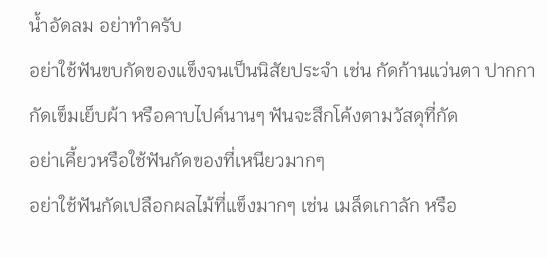น้ำอัดลม อย่าทำครับ
อย่าใช้ฟันขบกัดของแข็งจนเป็นนิสัยประจำ เช่น กัดก้านแว่นตา ปากกา กัดเข็มเย็บผ้า หรือคาบไปค์นานๆ ฟันจะสึกโค้งตามวัสดุที่กัด
อย่าเคี้ยวหรือใช้ฟันกัดของที่เหนียวมากๆ
อย่าใช้ฟันกัดเปลือกผลไม้ที่แข็งมากๆ เช่น เมล็ดเกาลัก หรือ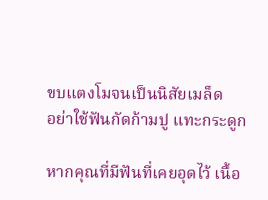ขบแตงโมจนเป็นนิสัยเมล็ด
อย่าใช้ฟันกัดก้ามปู แทะกระดูก

หากคุณที่มีฟันที่เคยอุดไว้ เนื้อ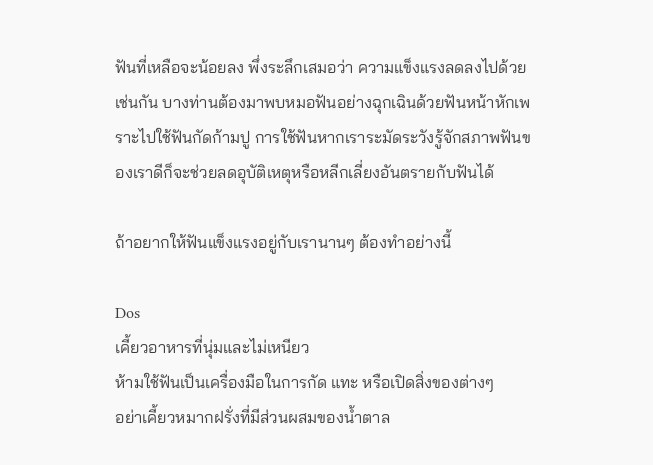ฟันที่เหลือจะน้อยลง พึ่งระลึกเสมอว่า ความแข็งแรงลดลงไปด้วยเช่นกัน บางท่านต้องมาพบหมอฟันอย่างฉุกเฉินด้วยฟันหน้าหักเพราะไปใช้ฟันกัดก้ามปู การใช้ฟันหากเราระมัดระวังรู้จักสภาพฟันของเราดีก็จะช่วยลดอุบัติเหตุหรือหลีกเลี่ยงอันตรายกับฟันได้

ถ้าอยากให้ฟันแข็งแรงอยู่กับเรานานๆ ต้องทำอย่างนี้

Dos
เคี้ยวอาหารที่นุ่มและไม่เหนียว
ห้ามใช้ฟันเป็นเครื่องมือในการกัด แทะ หรือเปิดสิ่งของต่างๆ
อย่าเคี้ยวหมากฝรั่งที่มีส่วนผสมของน้ำตาล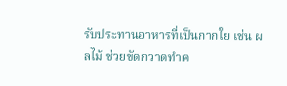รับประทานอาหารที่เป็นกากใย เช่น ผลไม้ ช่วยขัดกวาดทำค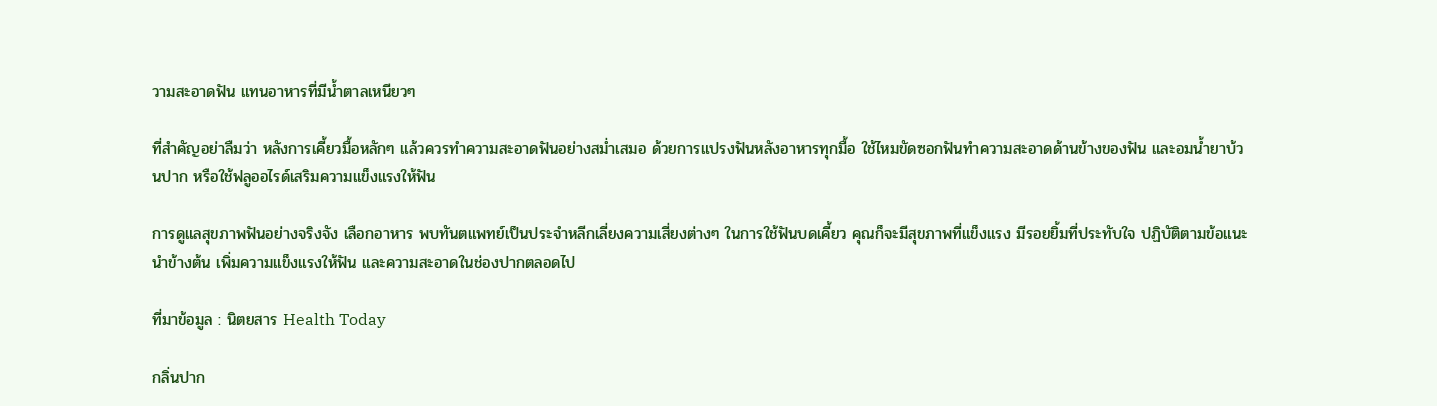วามสะอาดฟัน แทนอาหารที่มีน้ำตาลเหนียวๆ

ที่สำคัญอย่าลืมว่า หลังการเคี้ยวมื้อหลักๆ แล้วควรทำความสะอาดฟันอย่างสม่ำเสมอ ด้วยการแปรงฟันหลังอาหารทุกมื้อ ใช้ไหมขัดซอกฟันทำความสะอาดด้านข้างของฟัน และอมน้ำยาบ้วนปาก หรือใช้ฟลูออไรด์เสริมความแข็งแรงให้ฟัน

การดูแลสุขภาพฟันอย่างจริงจัง เลือกอาหาร พบทันตแพทย์เป็นประจำหลีกเลี่ยงความเสี่ยงต่างๆ ในการใช้ฟันบดเคี้ยว คุณก็จะมีสุขภาพที่แข็งแรง มีรอยยิ้มที่ประทับใจ ปฏิบัติตามข้อแนะนำข้างต้น เพิ่มความแข็งแรงให้ฟัน และความสะอาดในช่องปากตลอดไป

ที่มาข้อมูล : นิตยสาร Health Today

กลิ่นปาก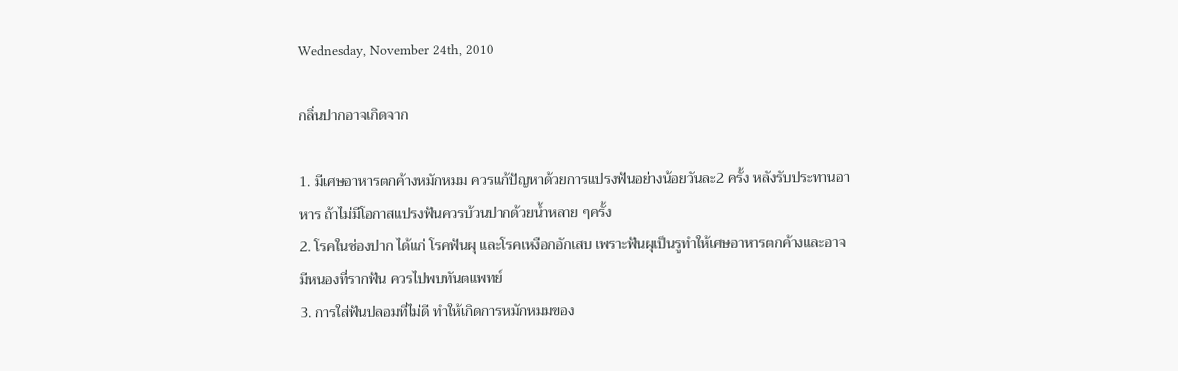Wednesday, November 24th, 2010

กลิ่นปากอาจเกิดจาก

1. มีเศษอาหารตกค้างหมักหมม ควรแก้ปัญหาด้วยการแปรงฟันอย่างน้อยวันละ2 ครั้ง หลังรับประทานอาหาร ถ้าไม่มีโอกาสแปรงฟันควรบ้วนปากด้วยน้ำหลาย ๆครั้ง
2. โรคในช่องปาก ได้แก่ โรคฟันผุ และโรคเหงือกอักเสบ เพราะฟันผุเป็นรูทำให้เศษอาหารตกค้างและอาจมีหนองที่รากฟัน ควรไปพบทันตแพทย์
3. การใส่ฟันปลอมที่ไม่ดี ทำให้เกิดการหมักหมมของ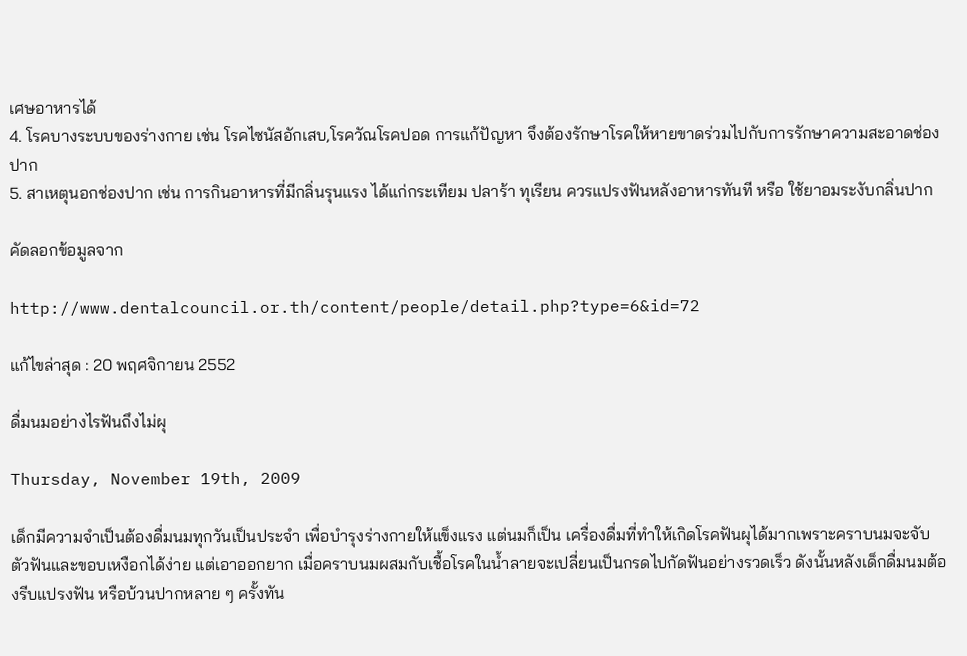เศษอาหารได้
4. โรคบางระบบของร่างกาย เช่น โรคไซนัสอักเสบ,โรควัณโรคปอด การแก้ปัญหา จึงต้องรักษาโรคให้หายขาดร่วมไปกับการรักษาความสะอาดช่องปาก
5. สาเหตุนอกช่องปาก เช่น การกินอาหารที่มีกลิ่นรุนแรง ได้แก่กระเทียม ปลาร้า ทุเรียน ควรแปรงฟันหลังอาหารทันที หรือ ใช้ยาอมระงับกลิ่นปาก

คัดลอกข้อมูลจาก

http://www.dentalcouncil.or.th/content/people/detail.php?type=6&id=72

แก้ไขล่าสุด : 20 พฤศจิกายน 2552

ดื่มนมอย่างไรฟันถึงไม่ผุ

Thursday, November 19th, 2009

เด็กมีความจำเป็นต้องดื่มนมทุกวันเป็นประจำ เพื่อบำรุงร่างกายให้แข็งแรง แต่นมก็เป็น เครื่องดื่มที่ทำให้เกิดโรคฟันผุได้มากเพราะคราบนมจะจับตัวฟันและขอบเหงือกได้ง่าย แต่เอาออกยาก เมื่อคราบนมผสมกับเชื้อโรคในน้ำลายจะเปลี่ยนเป็นกรดไปกัดฟันอย่างรวดเร็ว ดังนั้นหลังเด็กดื่มนมต้องรีบแปรงฟัน หรือบ้วนปากหลาย ๆ ครั้งทัน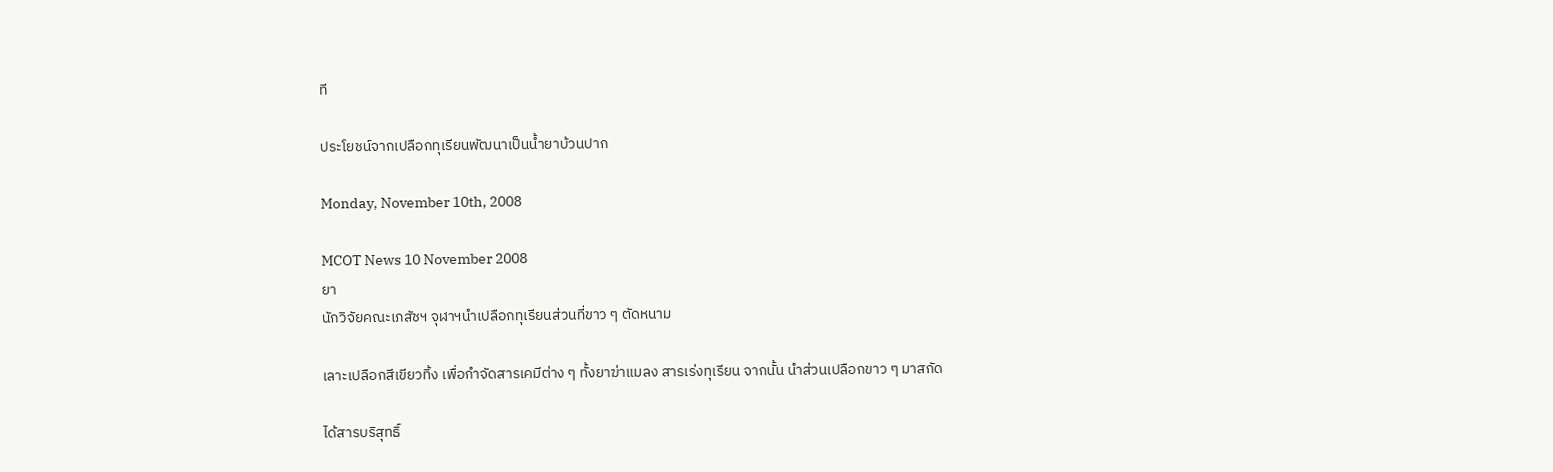ที

ประโยชน์จากเปลือกทุเรียนพัฒนาเป็นน้ำยาบ้วนปาก

Monday, November 10th, 2008

MCOT News 10 November 2008
ยา
นักวิจัยคณะเภสัชฯ จุฬาฯนำเปลือกทุเรียนส่วนที่ขาว ๆ ตัดหนาม

เลาะเปลือกสีเขียวทิ้ง เพื่อกำจัดสารเคมีต่าง ๆ ทั้งยาฆ่าแมลง สารเร่งทุเรียน จากนั้น นำส่วนเปลือกขาว ๆ มาสกัด

ได้สารบริสุทธิ์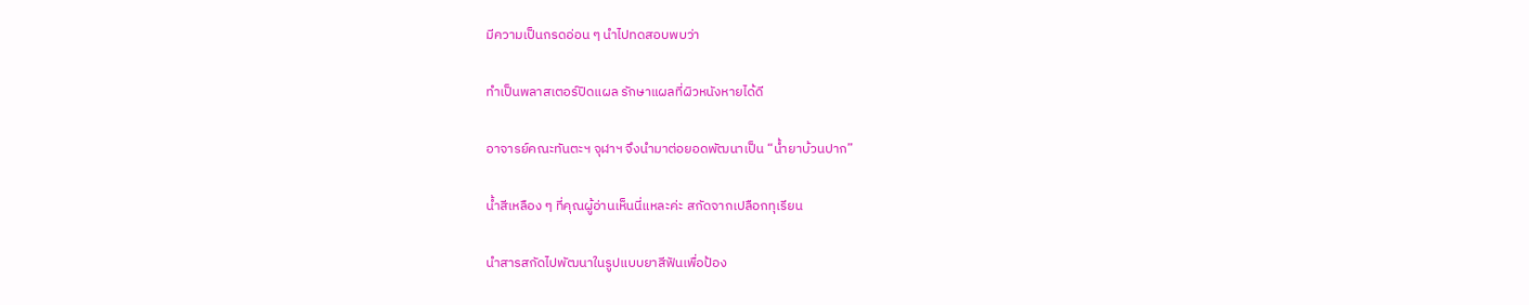มีความเป็นกรดอ่อน ๆ นำไปทดสอบพบว่า

ทำเป็นพลาสเตอร์ปิดแผล รักษาแผลที่ผิวหนังหายได้ดี

อาจารย์คณะทันตะฯ จุฬาฯ จึงนำมาต่อยอดพัฒนาเป็น “น้ำยาบ้วนปาก”

น้ำสีเหลือง ๆ ที่คุณผู้อ่านเห็นนี่แหละค่ะ สกัดจากเปลือกทุเรียน

นำสารสกัดไปพัฒนาในรูปแบบยาสีฟันเพื่อป้อง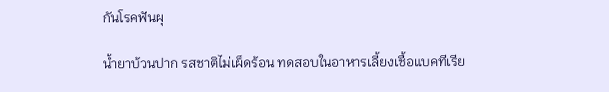กันโรคฟันผุ

น้ำยาบ้วนปาก รสชาติไม่เผ็ดร้อน ทดสอบในอาหารเลี้ยงเชื้อแบคทีเรีย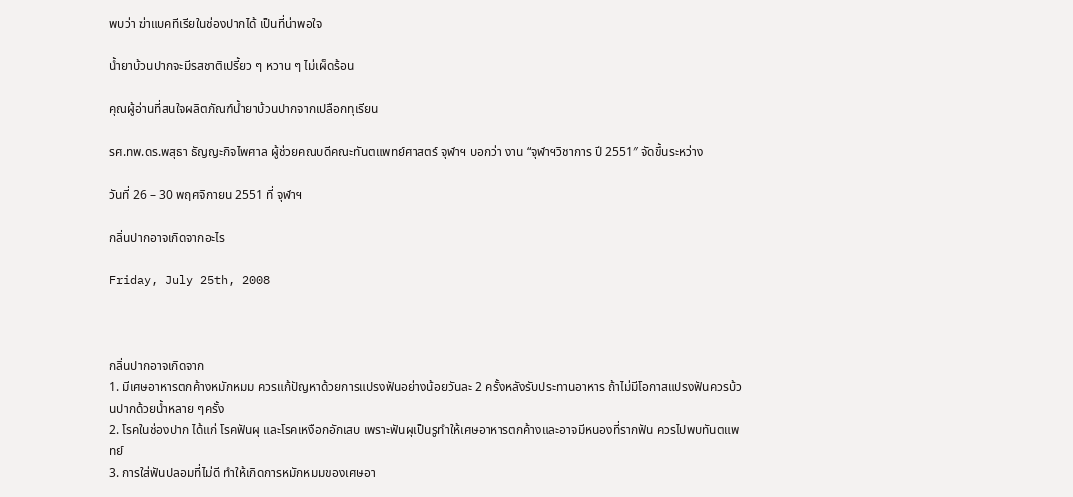พบว่า ฆ่าแบคทีเรียในช่องปากได้ เป็นที่น่าพอใจ

น้ำยาบ้วนปากจะมีรสชาติเปรี้ยว ๆ หวาน ๆ ไม่เผ็ดร้อน

คุณผู้อ่านที่สนใจผลิตภัณฑ์น้ำยาบ้วนปากจากเปลือกทุเรียน

รศ.ทพ.ดร.พสุธา ธัญญะกิจไพศาล ผู้ช่วยคณบดีคณะทันตแพทย์ศาสตร์ จุฬาฯ บอกว่า งาน “จุฬาฯวิชาการ ปี 2551″ จัดขึ้นระหว่าง

วันที่ 26 – 30 พฤศจิกายน 2551 ที่ จุฬาฯ

กลิ่นปากอาจเกิดจากอะไร

Friday, July 25th, 2008



กลิ่นปากอาจเกิดจาก
1. มีเศษอาหารตกค้างหมักหมม ควรแก้ปัญหาด้วยการแปรงฟันอย่างน้อยวันละ 2 ครั้งหลังรับประทานอาหาร ถ้าไม่มีโอกาสแปรงฟันควรบ้วนปากด้วยน้ำหลาย ๆครั้ง
2. โรคในช่องปาก ได้แก่ โรคฟันผุ และโรคเหงือกอักเสบ เพราะฟันผุเป็นรูทำให้เศษอาหารตกค้างและอาจมีหนองที่รากฟัน ควรไปพบทันตแพทย์
3. การใส่ฟันปลอมที่ไม่ดี ทำให้เกิดการหมักหมมของเศษอา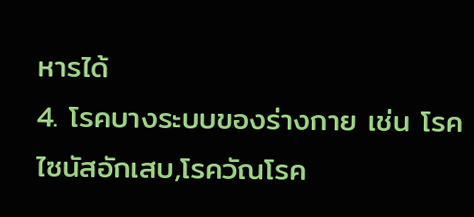หารได้
4. โรคบางระบบของร่างกาย เช่น โรคไซนัสอักเสบ,โรควัณโรค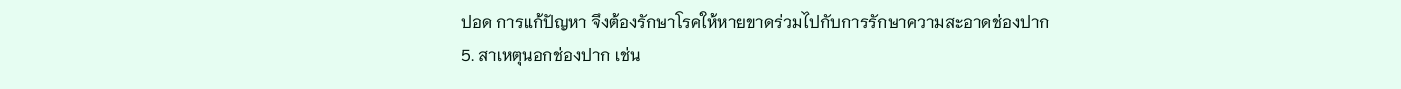ปอด การแก้ปัญหา จึงต้องรักษาโรคให้หายขาดร่วมไปกับการรักษาความสะอาดช่องปาก
5. สาเหตุนอกช่องปาก เช่น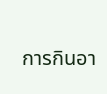การกินอา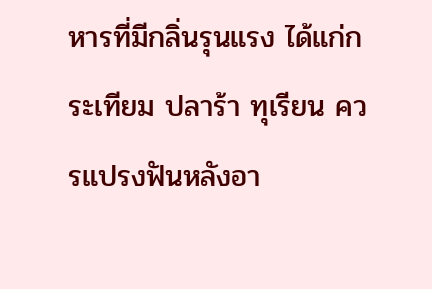หารที่มีกลิ่นรุนแรง ได้แก่กระเทียม ปลาร้า ทุเรียน ควรแปรงฟันหลังอา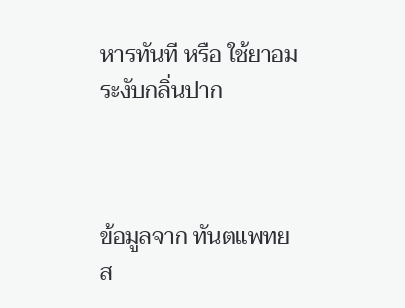หารทันที หรือ ใช้ยาอมระงับกลิ่นปาก



ข้อมูลจาก ทันตแพทยส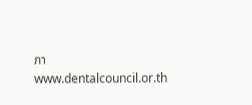ภา www.dentalcouncil.or.th